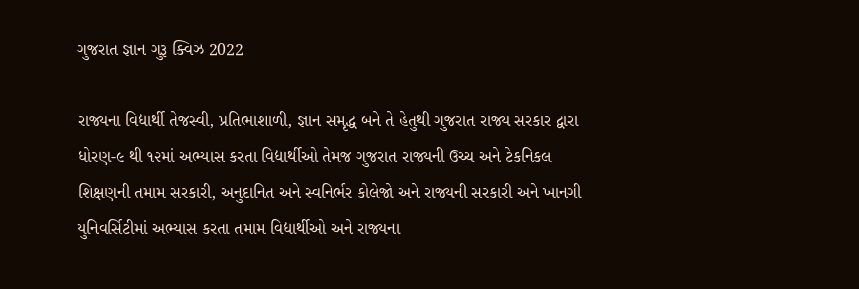ગુજરાત જ્ઞાન ગુરૂ ક્વિઝ 2022

રાજ્યના વિદ્યાર્થી તેજસ્વી, પ્રતિભાશાળી, જ્ઞાન સમૃદ્ધ બને તે હેતુથી ગુજરાત રાજ્ય સરકાર દ્વારા ધોરણ-૯ થી ૧૨માં અભ્યાસ કરતા વિદ્યાર્થીઓ તેમજ ગુજરાત રાજ્યની ઉચ્ચ અને ટેકનિકલ શિક્ષણની તમામ સરકારી, અનુદાનિત અને સ્વનિર્ભર કોલેજો અને રાજ્યની સરકારી અને ખાનગી યુનિવર્સિટીમાં અભ્યાસ કરતા તમામ વિદ્યાર્થીઓ અને રાજ્યના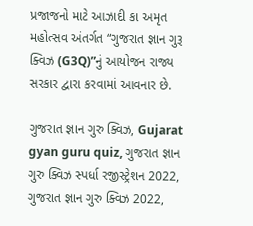પ્રજાજનો માટે આઝાદી કા અમૃત મહોત્સવ અંતર્ગત “ગુજરાત જ્ઞાન ગુરૂ ક્વિઝ (G3Q)”નું આયોજન રાજ્ય સરકાર દ્વારા કરવામાં આવનાર છે.

ગુજરાત જ્ઞાન ગુરુ ક્વિઝ, Gujarat gyan guru quiz, ગુજરાત જ્ઞાન ગુરુ ક્વિઝ સ્પર્ધા રજીસ્ટ્રેશન 2022, ગુજરાત જ્ઞાન ગુરુ ક્વિઝ 2022,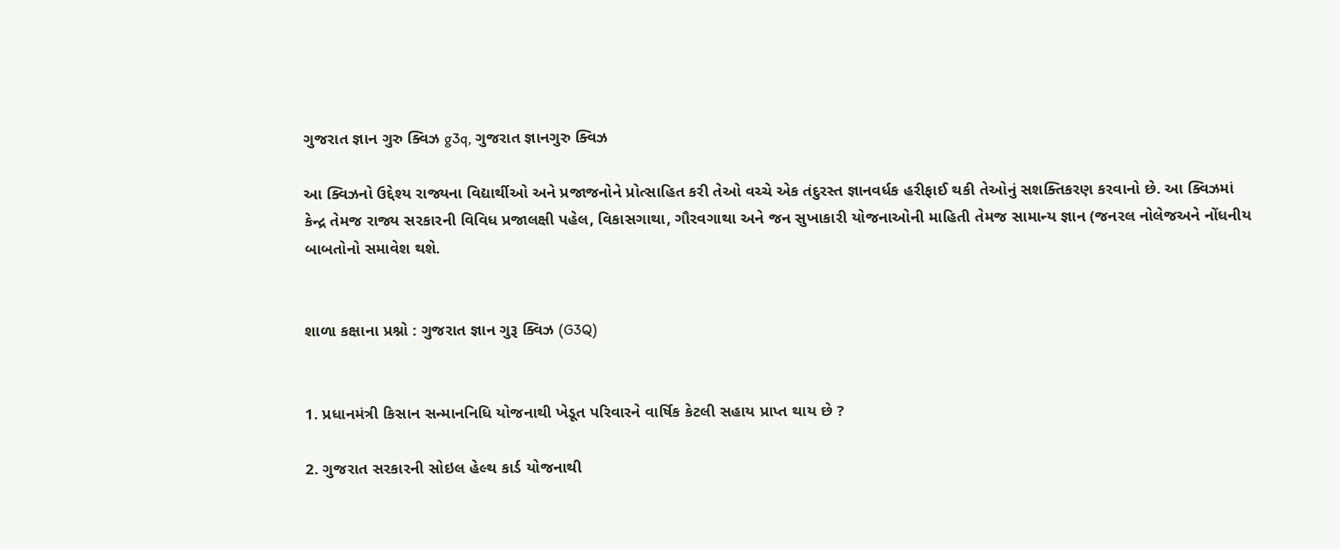ગુજરાત જ્ઞાન ગુરુ ક્વિઝ g3q, ગુજરાત જ્ઞાનગુરુ ક્વિઝ

આ ક્વિઝનો ઉદ્દેશ્ય રાજ્યના વિદ્યાર્થીઓ અને પ્રજાજનોને પ્રોત્સાહિત કરી તેઓ વચ્ચે એક તંદુરસ્ત જ્ઞાનવર્ધક હરીફાઈ થકી તેઓનું સશક્તિકરણ કરવાનો છે. આ ક્વિઝમાં કેન્દ્ર તેમજ રાજ્ય સરકારની વિવિધ પ્રજાલક્ષી પહેલ, વિકાસગાથા, ગૌરવગાથા અને જન સુખાકારી યોજનાઓની માહિતી તેમજ સામાન્ય જ્ઞાન (જનરલ નોલેજઅને નોંધનીય બાબતોનો સમાવેશ થશે.


શાળા કક્ષાના પ્રશ્નો : ગુજરાત જ્ઞાન ગુરૂ ક્વિઝ (G3Q)


1. પ્રધાનમંત્રી કિસાન સન્માનનિધિ યોજનાથી ખેડૂત પરિવારને વાર્ષિક કેટલી સહાય પ્રાપ્ત થાય છે ?

2. ગુજરાત સરકારની સોઇલ હેલ્થ કાર્ડ યોજનાથી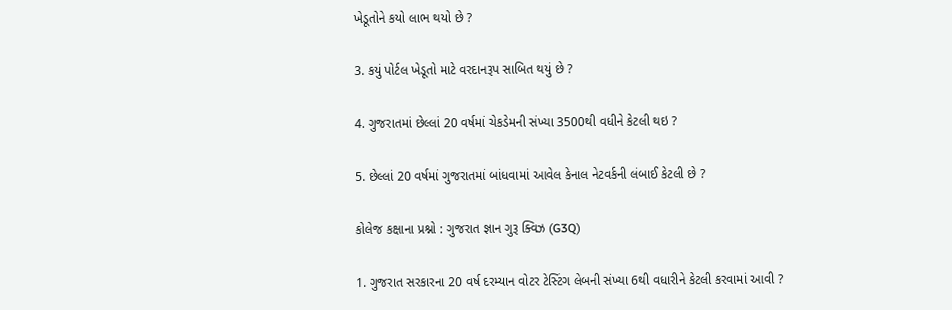ખેડૂતોને કયો લાભ થયો છે ?

3. કયું પોર્ટલ ખેડૂતો માટે વરદાનરૂપ સાબિત થયું છે ?

4. ગુજરાતમાં છેલ્લાં 20 વર્ષમાં ચેકડેમની સંખ્યા 3500થી વધીને કેટલી થઇ ?

5. છેલ્લાં 20 વર્ષમાં ગુજરાતમાં બાંધવામાં આવેલ કેનાલ નેટવર્કની લંબાઈ કેટલી છે ?

કોલેજ કક્ષાના પ્રશ્નો : ગુજરાત જ્ઞાન ગુરૂ ક્વિઝ (G3Q)

1. ગુજરાત સરકારના 20 વર્ષ દરમ્યાન વોટર ટેસ્ટિંગ લેબની સંખ્યા 6થી વધારીને કેટલી કરવામાં આવી ?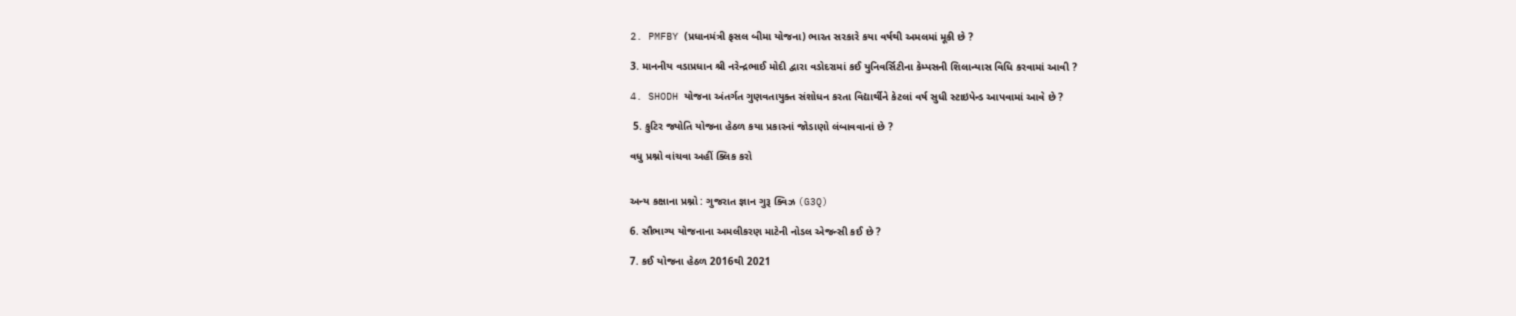2. PMFBY (પ્રધાનમંત્રી ફસલ બીમા યોજના) ભારત સરકારે કયા વર્ષથી અમલમાં મૂકી છે ?

3. માનનીય વડાપ્રધાન શ્રી નરેન્દ્રભાઈ મોદી દ્વારા વડોદરામાં કઈ યુનિવર્સિટીના કેમ્પસની શિલાન્યાસ વિધિ કરવામાં આવી ?

4. SHODH યોજના અંતર્ગત ગુણવતાયુક્ત સંશોધન કરતા વિદ્યાર્થીને કેટલાં વર્ષ સુધી સ્ટાઇપેન્ડ આપવામાં આવે છે ?

 5. કુટિર જ્યોતિ યોજના હેઠળ કયા પ્રકારનાં જોડાણો લંબાવવાનાં છે ?

વધુ પ્રશ્નો વાંચવા અહીં ક્લિક કરો


અન્ય કક્ષાના પ્રશ્નો : ગુજરાત જ્ઞાન ગુરૂ ક્વિઝ (G3Q)

6. સૌભાગ્ય યોજનાના અમલીકરણ માટેની નોડલ એજન્સી કઈ છે ?

7. કઈ યોજના હેઠળ 2016થી 2021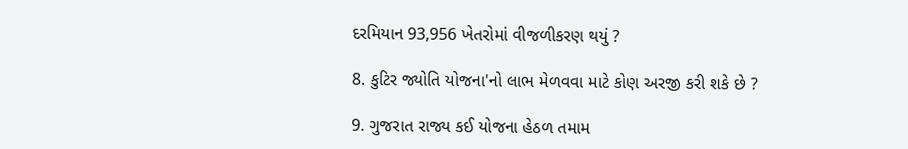દરમિયાન 93,956 ખેતરોમાં વીજળીકરણ થયું ?

8. કુટિર જ્યોતિ યોજના'નો લાભ મેળવવા માટે કોણ અરજી કરી શકે છે ?

9. ગુજરાત રાજ્ય કઈ યોજના હેઠળ તમામ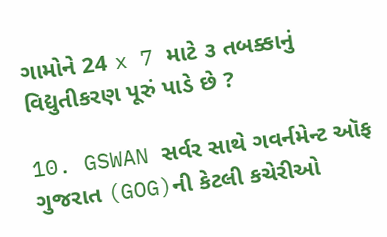ગામોને 24 x 7 માટે ૩ તબક્કાનું વિદ્યુતીકરણ પૂરું પાડે છે ?

10. GSWAN સર્વર સાથે ગવર્નમેન્ટ ઑફ ગુજરાત (GOG)ની કેટલી કચેરીઓ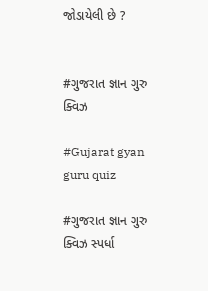જોડાયેલી છે ?


#ગુજરાત જ્ઞાન ગુરુ ક્વિઝ

#Gujarat gyan guru quiz

#ગુજરાત જ્ઞાન ગુરુ ક્વિઝ સ્પર્ધા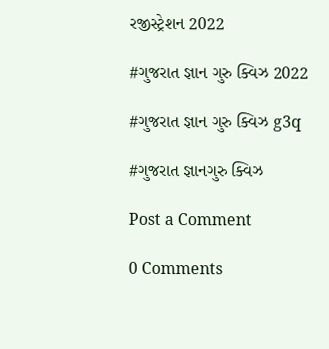રજીસ્ટ્રેશન 2022

#ગુજરાત જ્ઞાન ગુરુ ક્વિઝ 2022

#ગુજરાત જ્ઞાન ગુરુ ક્વિઝ g3q

#ગુજરાત જ્ઞાનગુરુ ક્વિઝ

Post a Comment

0 Comments